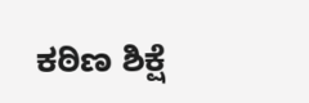ಕಠಿಣ ಶಿಕ್ಷೆ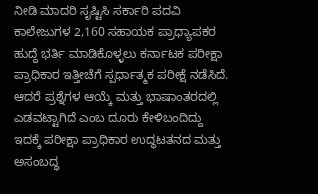ನೀಡಿ ಮಾದರಿ ಸೃಷ್ಟಿಸಿ ಸರ್ಕಾರಿ ಪದವಿ ಕಾಲೇಜುಗಳ 2,160 ಸಹಾಯಕ ಪ್ರಾಧ್ಯಾಪಕರ ಹುದ್ದೆ ಭರ್ತಿ ಮಾಡಿಕೊಳ್ಳಲು ಕರ್ನಾಟಕ ಪರೀಕ್ಷಾ ಪ್ರಾಧಿಕಾರ ಇತ್ತೀಚೆಗೆ ಸ್ಪರ್ಧಾತ್ಮಕ ಪರೀಕ್ಷೆ ನಡೆಸಿದೆ. ಆದರೆ ಪ್ರಶ್ನೆಗಳ ಆಯ್ಕೆ ಮತ್ತು ಭಾಷಾಂತರದಲ್ಲಿ ಎಡವಟ್ಟಾಗಿದೆ ಎಂಬ ದೂರು ಕೇಳಿಬಂದಿದ್ದು ಇದಕ್ಕೆ ಪರೀಕ್ಷಾ ಪ್ರಾಧಿಕಾರ ಉದ್ಧಟತನದ ಮತ್ತು ಅಸಂಬದ್ಧ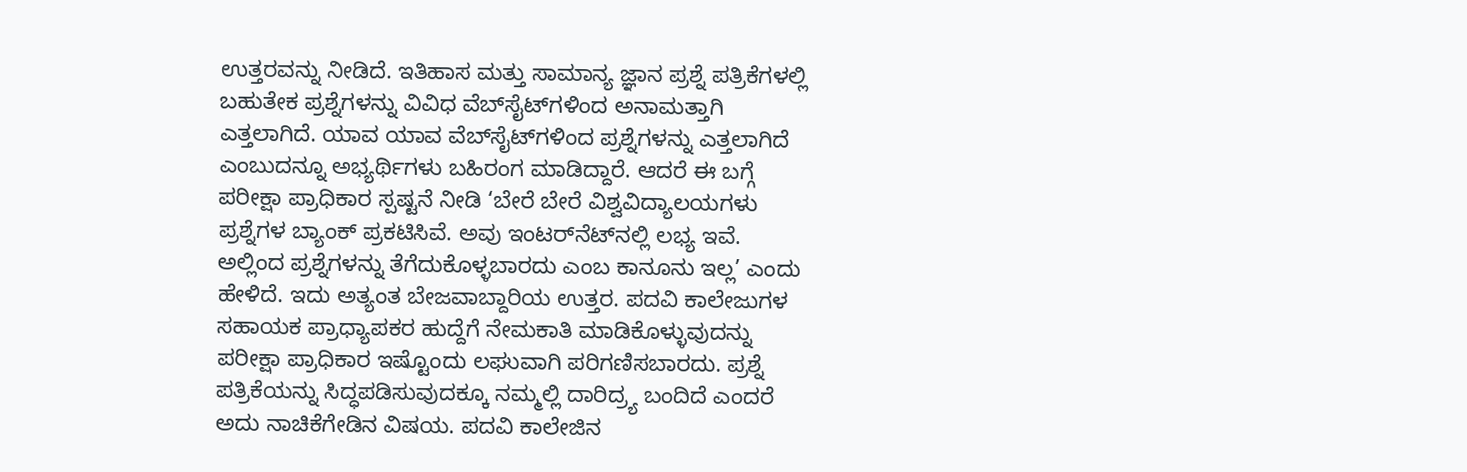ಉತ್ತರವನ್ನು ನೀಡಿದೆ. ಇತಿಹಾಸ ಮತ್ತು ಸಾಮಾನ್ಯ ಜ್ಞಾನ ಪ್ರಶ್ನೆ ಪತ್ರಿಕೆಗಳಲ್ಲಿ ಬಹುತೇಕ ಪ್ರಶ್ನೆಗಳನ್ನು ವಿವಿಧ ವೆಬ್‌ಸೈಟ್‌ಗಳಿಂದ ಅನಾಮತ್ತಾಗಿ ಎತ್ತಲಾಗಿದೆ. ಯಾವ ಯಾವ ವೆಬ್‌ಸೈಟ್‌ಗಳಿಂದ ಪ್ರಶ್ನೆಗಳನ್ನು ಎತ್ತಲಾಗಿದೆ ಎಂಬುದನ್ನೂ ಅಭ್ಯರ್ಥಿಗಳು ಬಹಿರಂಗ ಮಾಡಿದ್ದಾರೆ. ಆದರೆ ಈ ಬಗ್ಗೆ ಪರೀಕ್ಷಾ ಪ್ರಾಧಿಕಾರ ಸ್ಪಷ್ಟನೆ ನೀಡಿ ‘ಬೇರೆ ಬೇರೆ ವಿಶ್ವವಿದ್ಯಾಲಯಗಳು ಪ್ರಶ್ನೆಗಳ ಬ್ಯಾಂಕ್‌ ಪ್ರಕಟಿಸಿವೆ. ಅವು ಇಂಟರ್‌ನೆಟ್‌ನಲ್ಲಿ ಲಭ್ಯ ಇವೆ. ಅಲ್ಲಿಂದ ಪ್ರಶ್ನೆಗಳನ್ನು ತೆಗೆದುಕೊಳ್ಳಬಾರದು ಎಂಬ ಕಾನೂನು ಇಲ್ಲ’ ಎಂದು ಹೇಳಿದೆ. ಇದು ಅತ್ಯಂತ ಬೇಜವಾಬ್ದಾರಿಯ ಉತ್ತರ. ಪದವಿ ಕಾಲೇಜುಗಳ ಸಹಾಯಕ ಪ್ರಾಧ್ಯಾಪಕರ ಹುದ್ದೆಗೆ ನೇಮಕಾತಿ ಮಾಡಿಕೊಳ್ಳುವುದನ್ನು ಪರೀಕ್ಷಾ ಪ್ರಾಧಿಕಾರ ಇಷ್ಟೊಂದು ಲಘುವಾಗಿ ಪರಿಗಣಿಸಬಾರದು. ಪ್ರಶ್ನೆ ಪತ್ರಿಕೆಯನ್ನು ಸಿದ್ಧಪಡಿಸುವುದಕ್ಕೂ ನಮ್ಮಲ್ಲಿ ದಾರಿದ್ರ್ಯ ಬಂದಿದೆ ಎಂದರೆ ಅದು ನಾಚಿಕೆಗೇಡಿನ ವಿಷಯ. ಪದವಿ ಕಾಲೇಜಿನ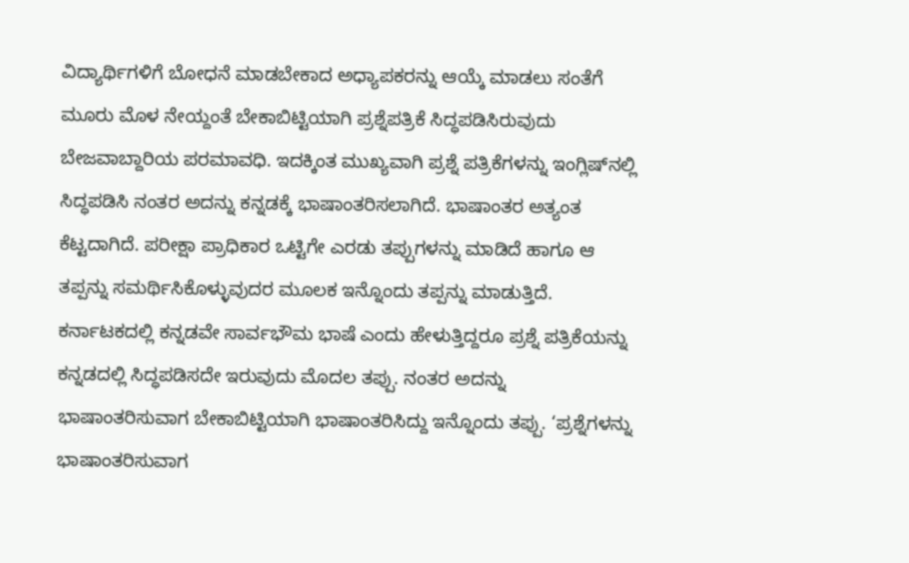ವಿದ್ಯಾರ್ಥಿಗಳಿಗೆ ಬೋಧನೆ ಮಾಡಬೇಕಾದ ಅಧ್ಯಾಪಕರನ್ನು ಆಯ್ಕೆ ಮಾಡಲು ಸಂತೆಗೆ ಮೂರು ಮೊಳ ನೇಯ್ದಂತೆ ಬೇಕಾಬಿಟ್ಟಿಯಾಗಿ ಪ್ರಶ್ನೆಪತ್ರಿಕೆ ಸಿದ್ಧಪಡಿಸಿರುವುದು ಬೇಜವಾಬ್ದಾರಿಯ ಪರಮಾವಧಿ. ಇದಕ್ಕಿಂತ ಮುಖ್ಯವಾಗಿ ಪ್ರಶ್ನೆ ಪತ್ರಿಕೆಗಳನ್ನು ಇಂಗ್ಲಿಷ್‌ನಲ್ಲಿ ಸಿದ್ಧಪಡಿಸಿ ನಂತರ ಅದನ್ನು ಕನ್ನಡಕ್ಕೆ ಭಾಷಾಂತರಿಸಲಾಗಿದೆ. ಭಾಷಾಂತರ ಅತ್ಯಂತ ಕೆಟ್ಟದಾಗಿದೆ. ಪರೀಕ್ಷಾ ಪ್ರಾಧಿಕಾರ ಒಟ್ಟಿಗೇ ಎರಡು ತಪ್ಪುಗಳನ್ನು ಮಾಡಿದೆ ಹಾಗೂ ಆ ತಪ್ಪನ್ನು ಸಮರ್ಥಿಸಿಕೊಳ್ಳುವುದರ ಮೂಲಕ ಇನ್ನೊಂದು ತಪ್ಪನ್ನು ಮಾಡುತ್ತಿದೆ. ಕರ್ನಾಟಕದಲ್ಲಿ ಕನ್ನಡವೇ ಸಾರ್ವಭೌಮ ಭಾಷೆ ಎಂದು ಹೇಳುತ್ತಿದ್ದರೂ ಪ್ರಶ್ನೆ ಪತ್ರಿಕೆಯನ್ನು ಕನ್ನಡದಲ್ಲಿ ಸಿದ್ಧಪಡಿಸದೇ ಇರುವುದು ಮೊದಲ ತಪ್ಪು. ನಂತರ ಅದನ್ನು ಭಾಷಾಂತರಿಸುವಾಗ ಬೇಕಾಬಿಟ್ಟಿಯಾಗಿ ಭಾಷಾಂತರಿಸಿದ್ದು ಇನ್ನೊಂದು ತಪ್ಪು. ‘ಪ್ರಶ್ನೆಗಳನ್ನು ಭಾಷಾಂತರಿಸುವಾಗ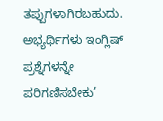ತಪ್ಪುಗಳಾಗಿರಬಹುದು. ಅಭ್ಯರ್ಥಿಗಳು ಇಂಗ್ಲಿಷ್‌ ಪ್ರಶ್ನೆಗಳನ್ನೇ ಪರಿಗಣಿಸಬೇಕು’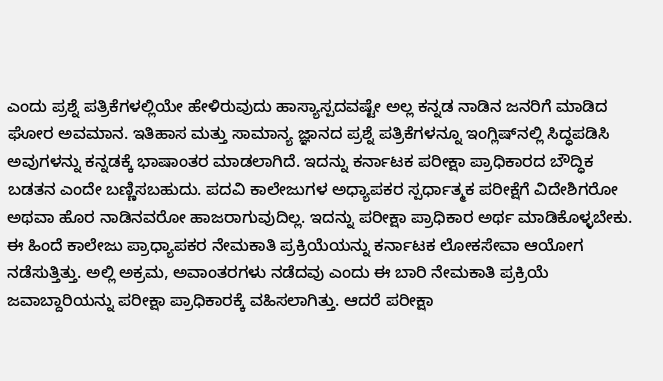ಎಂದು ಪ್ರಶ್ನೆ ಪತ್ರಿಕೆಗಳಲ್ಲಿಯೇ ಹೇಳಿರುವುದು ಹಾಸ್ಯಾಸ್ಪದವಷ್ಟೇ ಅಲ್ಲ ಕನ್ನಡ ನಾಡಿನ ಜನರಿಗೆ ಮಾಡಿದ ಘೋರ ಅವಮಾನ. ಇತಿಹಾಸ ಮತ್ತು ಸಾಮಾನ್ಯ ಜ್ಞಾನದ ಪ್ರಶ್ನೆ ಪತ್ರಿಕೆಗಳನ್ನೂ ಇಂಗ್ಲಿಷ್‌ನಲ್ಲಿ ಸಿದ್ಧಪಡಿಸಿ ಅವುಗಳನ್ನು ಕನ್ನಡಕ್ಕೆ ಭಾಷಾಂತರ ಮಾಡಲಾಗಿದೆ. ಇದನ್ನು ಕರ್ನಾಟಕ ಪರೀಕ್ಷಾ ಪ್ರಾಧಿಕಾರದ ಬೌದ್ಧಿಕ ಬಡತನ ಎಂದೇ ಬಣ್ಣಿಸಬಹುದು. ಪದವಿ ಕಾಲೇಜುಗಳ ಅಧ್ಯಾಪಕರ ಸ್ಪರ್ಧಾತ್ಮಕ ಪರೀಕ್ಷೆಗೆ ವಿದೇಶಿಗರೋ ಅಥವಾ ಹೊರ ನಾಡಿನವರೋ ಹಾಜರಾಗುವುದಿಲ್ಲ. ಇದನ್ನು ಪರೀಕ್ಷಾ ಪ್ರಾಧಿಕಾರ ಅರ್ಥ ಮಾಡಿಕೊಳ್ಳಬೇಕು. ಈ ಹಿಂದೆ ಕಾಲೇಜು ಪ್ರಾಧ್ಯಾಪಕರ ನೇಮಕಾತಿ ಪ್ರಕ್ರಿಯೆಯನ್ನು ಕರ್ನಾಟಕ ಲೋಕಸೇವಾ ಆಯೋಗ ನಡೆಸುತ್ತಿತ್ತು. ಅಲ್ಲಿ ಅಕ್ರಮ, ಅವಾಂತರಗಳು ನಡೆದವು ಎಂದು ಈ ಬಾರಿ ನೇಮಕಾತಿ ಪ್ರಕ್ರಿಯೆ ಜವಾಬ್ದಾರಿಯನ್ನು ಪರೀಕ್ಷಾ ಪ್ರಾಧಿಕಾರಕ್ಕೆ ವಹಿಸಲಾಗಿತ್ತು. ಆದರೆ ಪರೀಕ್ಷಾ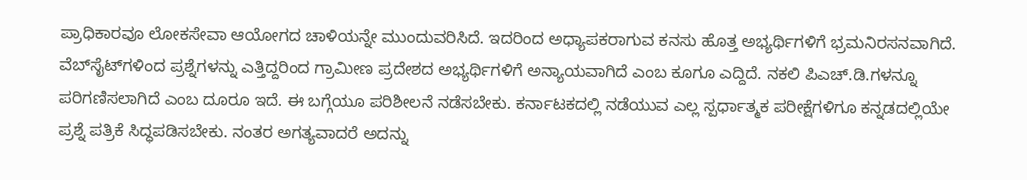ಪ್ರಾಧಿಕಾರವೂ ಲೋಕಸೇವಾ ಆಯೋಗದ ಚಾಳಿಯನ್ನೇ ಮುಂದುವರಿಸಿದೆ. ಇದರಿಂದ ಅಧ್ಯಾಪಕರಾಗುವ ಕನಸು ಹೊತ್ತ ಅಭ್ಯರ್ಥಿಗಳಿಗೆ ಭ್ರಮನಿರಸನವಾಗಿದೆ. ವೆಬ್‌ಸೈಟ್‌ಗಳಿಂದ ಪ್ರಶ್ನೆಗಳನ್ನು ಎತ್ತಿದ್ದರಿಂದ ಗ್ರಾಮೀಣ ಪ್ರದೇಶದ ಅಭ್ಯರ್ಥಿಗಳಿಗೆ ಅನ್ಯಾಯವಾಗಿದೆ ಎಂಬ ಕೂಗೂ ಎದ್ದಿದೆ. ನಕಲಿ ಪಿಎಚ್‌.ಡಿ.ಗಳನ್ನೂ ಪರಿಗಣಿಸಲಾಗಿದೆ ಎಂಬ ದೂರೂ ಇದೆ. ಈ ಬಗ್ಗೆಯೂ ಪರಿಶೀಲನೆ ನಡೆಸಬೇಕು. ಕರ್ನಾಟಕದಲ್ಲಿ ನಡೆಯುವ ಎಲ್ಲ ಸ್ಪರ್ಧಾತ್ಮಕ ಪರೀಕ್ಷೆಗಳಿಗೂ ಕನ್ನಡದಲ್ಲಿಯೇ ಪ್ರಶ್ನೆ ಪತ್ರಿಕೆ ಸಿದ್ಧಪಡಿಸಬೇಕು. ನಂತರ ಅಗತ್ಯವಾದರೆ ಅದನ್ನು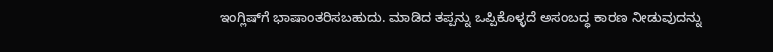ಇಂಗ್ಲಿಷ್‌ಗೆ ಭಾಷಾಂತರಿಸಬಹುದು. ಮಾಡಿದ ತಪ್ಪನ್ನು ಒಪ್ಪಿಕೊಳ್ಳದೆ ಅಸಂಬದ್ಧ ಕಾರಣ ನೀಡುವುದನ್ನು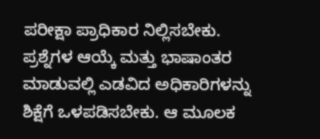ಪರೀಕ್ಷಾ ಪ್ರಾಧಿಕಾರ ನಿಲ್ಲಿಸಬೇಕು. ಪ್ರಶ್ನೆಗಳ ಆಯ್ಕೆ ಮತ್ತು ಭಾಷಾಂತರ ಮಾಡುವಲ್ಲಿ ಎಡವಿದ ಅಧಿಕಾರಿಗಳನ್ನು ಶಿಕ್ಷೆಗೆ ಒಳಪಡಿಸಬೇಕು. ಆ ಮೂಲಕ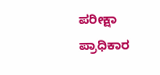ಪರೀಕ್ಷಾ ಪ್ರಾಧಿಕಾರ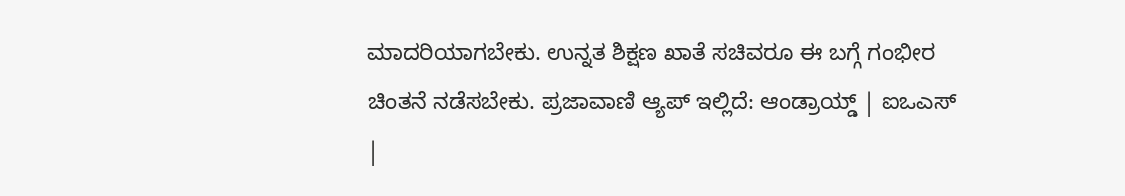ಮಾದರಿಯಾಗಬೇಕು. ಉನ್ನತ ಶಿಕ್ಷಣ ಖಾತೆ ಸಚಿವರೂ ಈ ಬಗ್ಗೆ ಗಂಭೀರ ಚಿಂತನೆ ನಡೆಸಬೇಕು. ಪ್ರಜಾವಾಣಿ ಆ್ಯಪ್ ಇಲ್ಲಿದೆ: ಆಂಡ್ರಾಯ್ಡ್ | ಐಒಎಸ್ |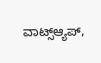ವಾಟ್ಸ್ಆ್ಯಪ್,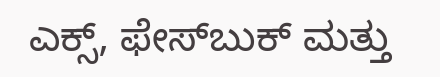ಎಕ್ಸ್, ಫೇಸ್‌ಬುಕ್ ಮತ್ತು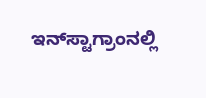ಇನ್‌ಸ್ಟಾಗ್ರಾಂನಲ್ಲಿ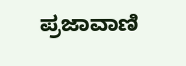ಪ್ರಜಾವಾಣಿ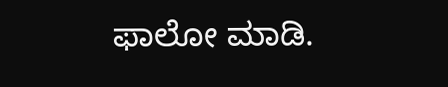ಫಾಲೋ ಮಾಡಿ.